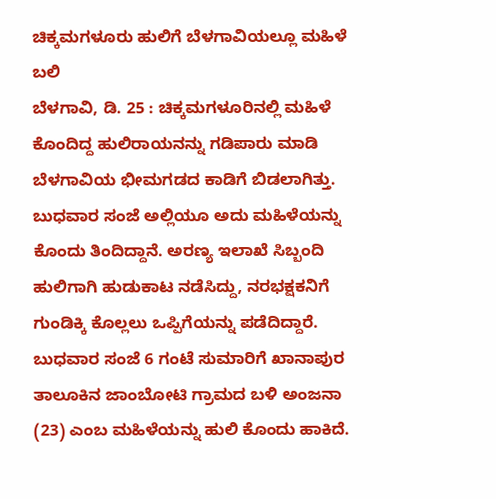ಚಿಕ್ಕಮಗಳೂರು ಹುಲಿಗೆ ಬೆಳಗಾವಿಯಲ್ಲೂ ಮಹಿಳೆ ಬಲಿ
ಬೆಳಗಾವಿ, ಡಿ. 25 : ಚಿಕ್ಕಮಗಳೂರಿನಲ್ಲಿ ಮಹಿಳೆ ಕೊಂದಿದ್ದ ಹುಲಿರಾಯನನ್ನು ಗಡಿಪಾರು ಮಾಡಿ ಬೆಳಗಾವಿಯ ಭೀಮಗಡದ ಕಾಡಿಗೆ ಬಿಡಲಾಗಿತ್ತು. ಬುಧವಾರ ಸಂಜೆ ಅಲ್ಲಿಯೂ ಅದು ಮಹಿಳೆಯನ್ನು ಕೊಂದು ತಿಂದಿದ್ದಾನೆ. ಅರಣ್ಯ ಇಲಾಖೆ ಸಿಬ್ಬಂದಿ ಹುಲಿಗಾಗಿ ಹುಡುಕಾಟ ನಡೆಸಿದ್ದು, ನರಭಕ್ಷಕನಿಗೆ ಗುಂಡಿಕ್ಕಿ ಕೊಲ್ಲಲು ಒಪ್ಪಿಗೆಯನ್ನು ಪಡೆದಿದ್ದಾರೆ.
ಬುಧವಾರ ಸಂಜೆ 6 ಗಂಟೆ ಸುಮಾರಿಗೆ ಖಾನಾಪುರ ತಾಲೂಕಿನ ಜಾಂಬೋಟಿ ಗ್ರಾಮದ ಬಳಿ ಅಂಜನಾ (23) ಎಂಬ ಮಹಿಳೆಯನ್ನು ಹುಲಿ ಕೊಂದು ಹಾಕಿದೆ.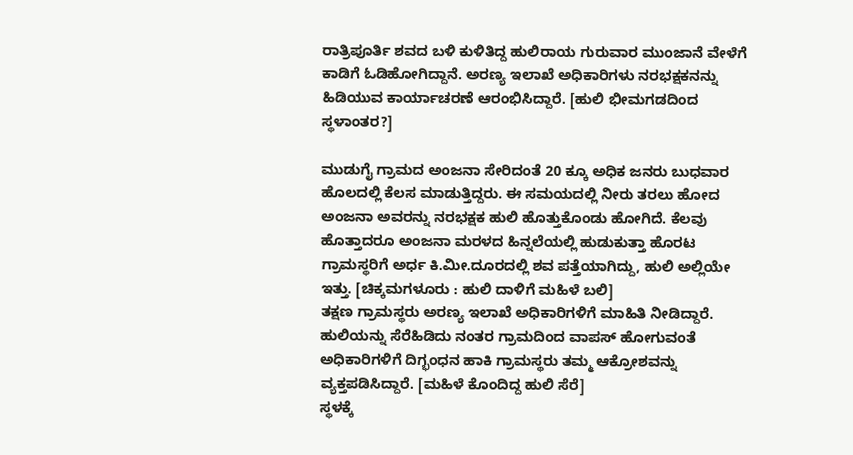ರಾತ್ರಿಪೂರ್ತಿ ಶವದ ಬಳಿ ಕುಳಿತಿದ್ದ ಹುಲಿರಾಯ ಗುರುವಾರ ಮುಂಜಾನೆ ವೇಳೆಗೆ ಕಾಡಿಗೆ ಓಡಿಹೋಗಿದ್ದಾನೆ. ಅರಣ್ಯ ಇಲಾಖೆ ಅಧಿಕಾರಿಗಳು ನರಭಕ್ಷಕನನ್ನು ಹಿಡಿಯುವ ಕಾರ್ಯಾಚರಣೆ ಆರಂಭಿಸಿದ್ದಾರೆ. [ಹುಲಿ ಭೀಮಗಡದಿಂದ ಸ್ಥಳಾಂತರ?]

ಮುಡುಗೈ ಗ್ರಾಮದ ಅಂಜನಾ ಸೇರಿದಂತೆ 20 ಕ್ಕೂ ಅಧಿಕ ಜನರು ಬುಧವಾರ ಹೊಲದಲ್ಲಿ ಕೆಲಸ ಮಾಡುತ್ತಿದ್ದರು. ಈ ಸಮಯದಲ್ಲಿ ನೀರು ತರಲು ಹೋದ ಅಂಜನಾ ಅವರನ್ನು ನರಭಕ್ಷಕ ಹುಲಿ ಹೊತ್ತುಕೊಂಡು ಹೋಗಿದೆ. ಕೆಲವು ಹೊತ್ತಾದರೂ ಅಂಜನಾ ಮರಳದ ಹಿನ್ನಲೆಯಲ್ಲಿ ಹುಡುಕುತ್ತಾ ಹೊರಟ ಗ್ರಾಮಸ್ಥರಿಗೆ ಅರ್ಧ ಕಿ.ಮೀ.ದೂರದಲ್ಲಿ ಶವ ಪತ್ತೆಯಾಗಿದ್ದು, ಹುಲಿ ಅಲ್ಲಿಯೇ ಇತ್ತು. [ಚಿಕ್ಕಮಗಳೂರು : ಹುಲಿ ದಾಳಿಗೆ ಮಹಿಳೆ ಬಲಿ]
ತಕ್ಷಣ ಗ್ರಾಮಸ್ಥರು ಅರಣ್ಯ ಇಲಾಖೆ ಅಧಿಕಾರಿಗಳಿಗೆ ಮಾಹಿತಿ ನೀಡಿದ್ದಾರೆ. ಹುಲಿಯನ್ನು ಸೆರೆಹಿಡಿದು ನಂತರ ಗ್ರಾಮದಿಂದ ವಾಪಸ್ ಹೋಗುವಂತೆ ಅಧಿಕಾರಿಗಳಿಗೆ ದಿಗ್ಭಂಧನ ಹಾಕಿ ಗ್ರಾಮಸ್ಥರು ತಮ್ಮ ಆಕ್ರೋಶವನ್ನು ವ್ಯಕ್ತಪಡಿಸಿದ್ದಾರೆ. [ಮಹಿಳೆ ಕೊಂದಿದ್ದ ಹುಲಿ ಸೆರೆ]
ಸ್ಥಳಕ್ಕೆ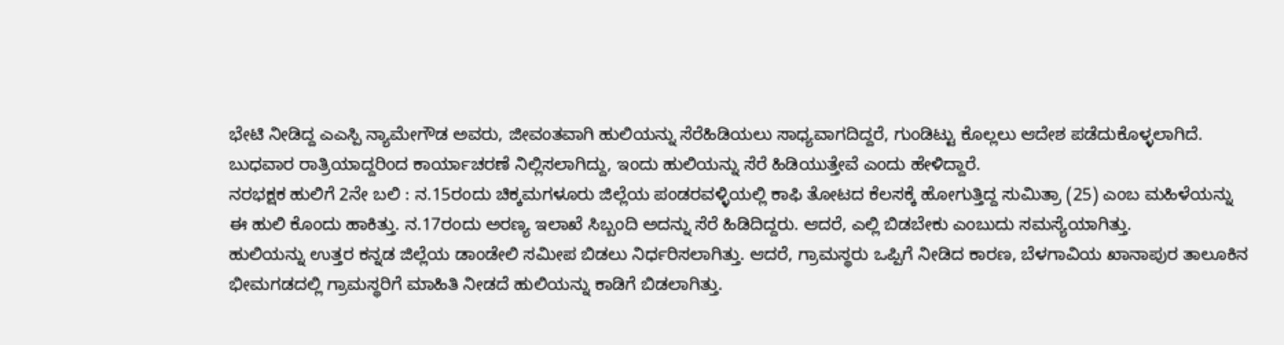ಭೇಟಿ ನೀಡಿದ್ದ ಎಎಸ್ಪಿ ನ್ಯಾಮೇಗೌಡ ಅವರು, ಜೀವಂತವಾಗಿ ಹುಲಿಯನ್ನು ಸೆರೆಹಿಡಿಯಲು ಸಾಧ್ಯವಾಗದಿದ್ದರೆ, ಗುಂಡಿಟ್ಟು ಕೊಲ್ಲಲು ಆದೇಶ ಪಡೆದುಕೊಳ್ಳಲಾಗಿದೆ. ಬುಧವಾರ ರಾತ್ರಿಯಾದ್ದರಿಂದ ಕಾರ್ಯಾಚರಣೆ ನಿಲ್ಲಿಸಲಾಗಿದ್ದು, ಇಂದು ಹುಲಿಯನ್ನು ಸೆರೆ ಹಿಡಿಯುತ್ತೇವೆ ಎಂದು ಹೇಳಿದ್ದಾರೆ.
ನರಭಕ್ಷಕ ಹುಲಿಗೆ 2ನೇ ಬಲಿ : ನ.15ರಂದು ಚಿಕ್ಕಮಗಳೂರು ಜಿಲ್ಲೆಯ ಪಂಡರವಳ್ಳಿಯಲ್ಲಿ ಕಾಫಿ ತೋಟದ ಕೆಲಸಕ್ಕೆ ಹೋಗುತ್ತಿದ್ದ ಸುಮಿತ್ರಾ (25) ಎಂಬ ಮಹಿಳೆಯನ್ನು ಈ ಹುಲಿ ಕೊಂದು ಹಾಕಿತ್ತು. ನ.17ರಂದು ಅರಣ್ಯ ಇಲಾಖೆ ಸಿಬ್ಬಂದಿ ಅದನ್ನು ಸೆರೆ ಹಿಡಿದಿದ್ದರು. ಆದರೆ, ಎಲ್ಲಿ ಬಿಡಬೇಕು ಎಂಬುದು ಸಮಸ್ಯೆಯಾಗಿತ್ತು.
ಹುಲಿಯನ್ನು ಉತ್ತರ ಕನ್ನಡ ಜಿಲ್ಲೆಯ ಡಾಂಡೇಲಿ ಸಮೀಪ ಬಿಡಲು ನಿರ್ಧರಿಸಲಾಗಿತ್ತು. ಆದರೆ, ಗ್ರಾಮಸ್ಥರು ಒಪ್ಪಿಗೆ ನೀಡಿದ ಕಾರಣ, ಬೆಳಗಾವಿಯ ಖಾನಾಪುರ ತಾಲೂಕಿನ ಭೀಮಗಡದಲ್ಲಿ ಗ್ರಾಮಸ್ಥರಿಗೆ ಮಾಹಿತಿ ನೀಡದೆ ಹುಲಿಯನ್ನು ಕಾಡಿಗೆ ಬಿಡಲಾಗಿತ್ತು.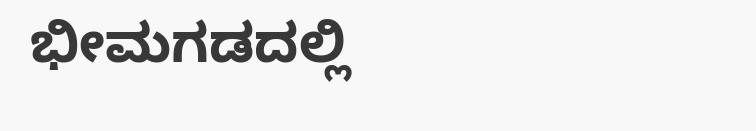ಭೀಮಗಡದಲ್ಲಿ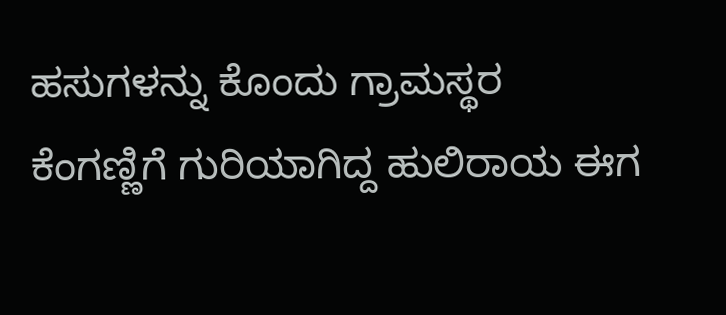ಹಸುಗಳನ್ನು ಕೊಂದು ಗ್ರಾಮಸ್ಥರ ಕೆಂಗಣ್ಣಿಗೆ ಗುರಿಯಾಗಿದ್ದ ಹುಲಿರಾಯ ಈಗ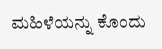ಮಹಿಳೆಯನ್ನು ಕೊಂದು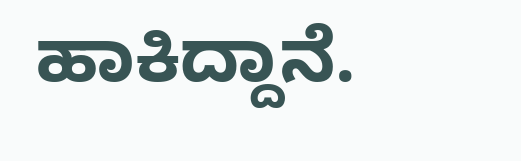ಹಾಕಿದ್ದಾನೆ.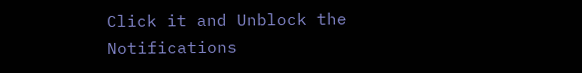Click it and Unblock the Notifications